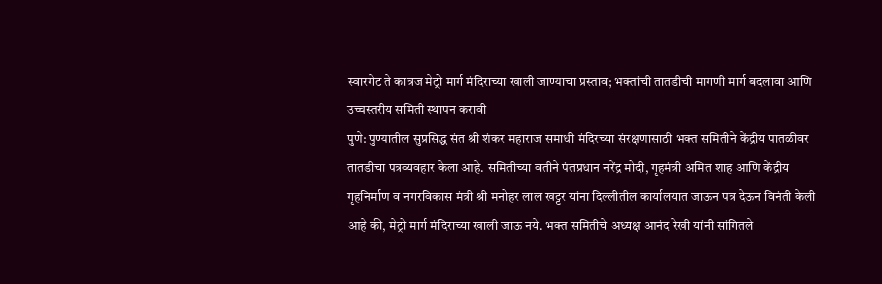स्वारगेट ते कात्रज मेट्रो मार्ग मंदिराच्या खाली जाण्याचा प्रस्ताव; भक्तांची तातडीची मागणी मार्ग बदलावा आणि उच्चस्तरीय समिती स्थापन करावी
पुणे: पुण्यातील सुप्रसिद्ध संत श्री शंकर महाराज समाधी मंदिरच्या संरक्षणासाठी भक्त समितीने केंद्रीय पातळीवर तातडीचा पत्रव्यवहार केला आहे. समितीच्या वतीने पंतप्रधान नरेंद्र मोदी, गृहमंत्री अमित शाह आणि केंद्रीय गृहनिर्माण व नगरविकास मंत्री श्री मनोहर लाल खट्टर यांना दिल्लीतील कार्यालयात जाऊन पत्र देऊन विनंती केली आहे की, मेट्रो मार्ग मंदिराच्या खाली जाऊ नये. भक्त समितीचे अध्यक्ष आनंद रेखी यांनी सांगितले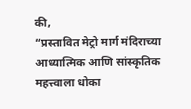की,
“प्रस्तावित मेट्रो मार्ग मंदिराच्या आध्यात्मिक आणि सांस्कृतिक महत्त्वाला धोका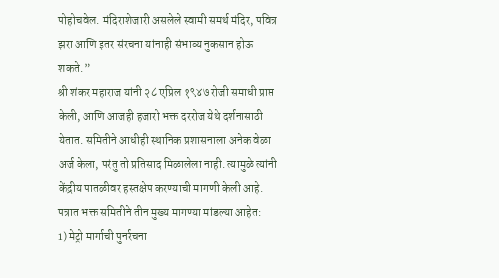पोहोचवेल. मंदिराशेजारी असलेले स्वामी समर्थ मंदिर, पवित्र झरा आणि इतर संरचना यांनाही संभाव्य नुकसान होऊ शकते.”
श्री शंकर महाराज यांनी २८ एप्रिल १९४७ रोजी समाधी प्राप्त केली, आणि आजही हजारो भक्त दररोज येथे दर्शनासाठी येतात. समितीने आधीही स्थानिक प्रशासनाला अनेक वेळा अर्ज केला, परंतु तो प्रतिसाद मिळालेला नाही. त्यामुळे त्यांनी केंद्रीय पातळीवर हस्तक्षेप करण्याची मागणी केली आहे.
पत्रात भक्त समितीने तीन मुख्य मागण्या मांडल्या आहेत:
1) मेट्रो मार्गाची पुनर्रचना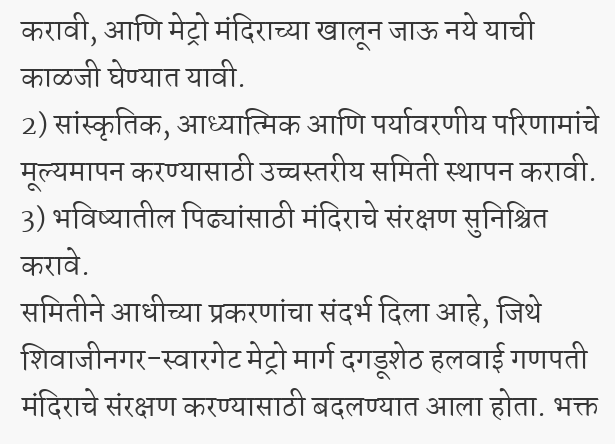करावी, आणि मेट्रो मंदिराच्या खालून जाऊ नये याची काळजी घेण्यात यावी.
2) सांस्कृतिक, आध्यात्मिक आणि पर्यावरणीय परिणामांचे मूल्यमापन करण्यासाठी उच्चस्तरीय समिती स्थापन करावी.
3) भविष्यातील पिढ्यांसाठी मंदिराचे संरक्षण सुनिश्चित करावे.
समितीने आधीच्या प्रकरणांचा संदर्भ दिला आहे, जिथे शिवाजीनगर-स्वारगेट मेट्रो मार्ग दगडूशेठ हलवाई गणपती मंदिराचे संरक्षण करण्यासाठी बदलण्यात आला होता. भक्त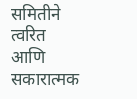समितीने त्वरित आणि सकारात्मक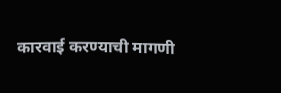कारवाई करण्याची मागणी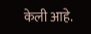केली आहे.